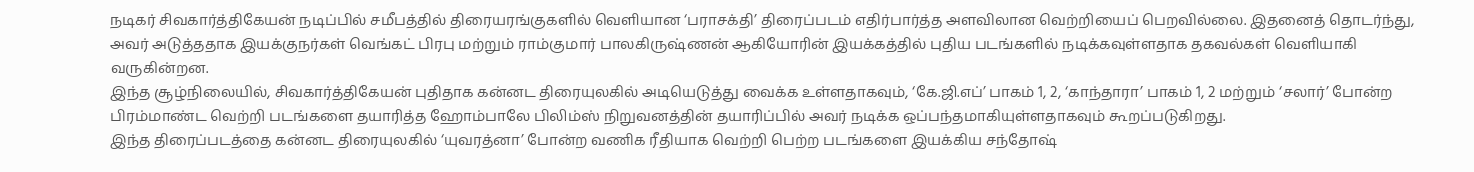நடிகர் சிவகார்த்திகேயன் நடிப்பில் சமீபத்தில் திரையரங்குகளில் வெளியான ‘பராசக்தி’ திரைப்படம் எதிர்பார்த்த அளவிலான வெற்றியைப் பெறவில்லை. இதனைத் தொடர்ந்து, அவர் அடுத்ததாக இயக்குநர்கள் வெங்கட் பிரபு மற்றும் ராம்குமார் பாலகிருஷ்ணன் ஆகியோரின் இயக்கத்தில் புதிய படங்களில் நடிக்கவுள்ளதாக தகவல்கள் வெளியாகி வருகின்றன.
இந்த சூழ்நிலையில், சிவகார்த்திகேயன் புதிதாக கன்னட திரையுலகில் அடியெடுத்து வைக்க உள்ளதாகவும், ‘கே.ஜி.எப்’ பாகம் 1, 2, ‘காந்தாரா’ பாகம் 1, 2 மற்றும் ‘சலார்’ போன்ற பிரம்மாண்ட வெற்றி படங்களை தயாரித்த ஹோம்பாலே பிலிம்ஸ் நிறுவனத்தின் தயாரிப்பில் அவர் நடிக்க ஒப்பந்தமாகியுள்ளதாகவும் கூறப்படுகிறது.
இந்த திரைப்படத்தை கன்னட திரையுலகில் ‘யுவரத்னா’ போன்ற வணிக ரீதியாக வெற்றி பெற்ற படங்களை இயக்கிய சந்தோஷ்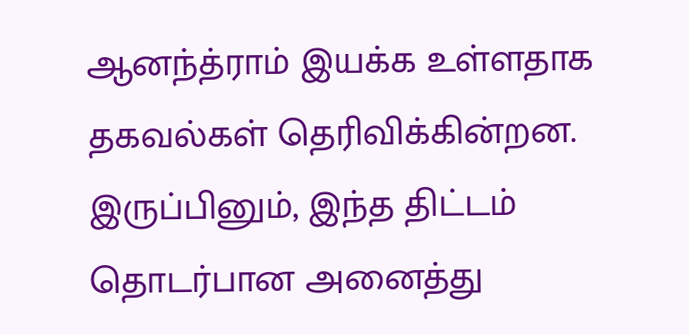ஆனந்த்ராம் இயக்க உள்ளதாக தகவல்கள் தெரிவிக்கின்றன. இருப்பினும், இந்த திட்டம் தொடர்பான அனைத்து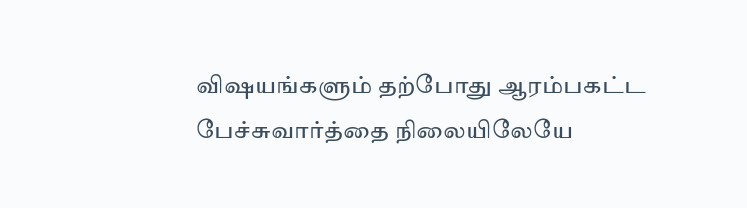விஷயங்களும் தற்போது ஆரம்பகட்ட பேச்சுவார்த்தை நிலையிலேயே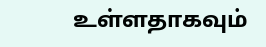உள்ளதாகவும்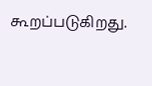கூறப்படுகிறது.